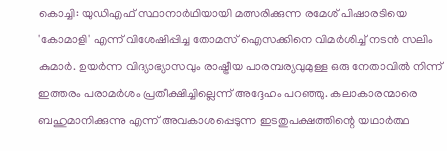കൊച്ചി: യുഡിഎഫ് സ്ഥാനാര്‍ഥിയായി മത്സരിക്കുന്ന രമേശ് പിഷാരടിയെ 'കോമാളി' എന്ന് വിശേഷിപ്പിച്ച തോമസ് ഐസക്കിനെ വിമര്‍ശിച്ച് നടന്‍ സലിം കുമാര്‍. ഉയര്‍ന്ന വിദ്യാഭ്യാസവും രാഷ്ട്രീയ പാരമ്പര്യവുമുള്ള ഒരു നേതാവില്‍ നിന്ന് ഇത്തരം പരാമര്‍ശം പ്രതീക്ഷിച്ചില്ലെന്ന് അദ്ദേഹം പറഞ്ഞു. കലാകാരന്മാരെ ബഹുമാനിക്കുന്നു എന്ന് അവകാശപ്പെടുന്ന ഇടതുപക്ഷത്തിന്റെ യഥാര്‍ത്ഥ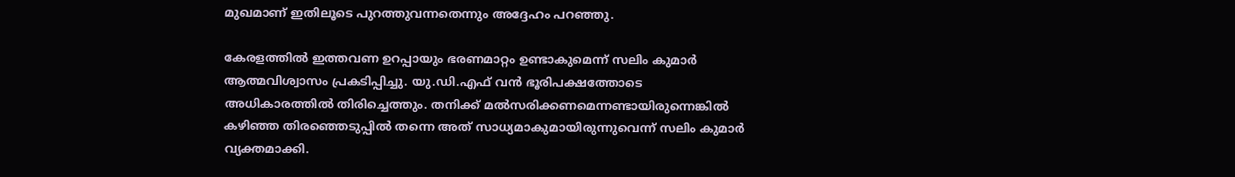മുഖമാണ് ഇതിലൂടെ പുറത്തുവന്നതെന്നും അദ്ദേഹം പറഞ്ഞു.

കേരളത്തില്‍ ഇത്തവണ ഉറപ്പായും ഭരണമാറ്റം ഉണ്ടാകുമെന്ന് സലിം കുമാര്‍ ആത്മവിശ്വാസം പ്രകടിപ്പിച്ചു. യു.ഡി.എഫ് വന്‍ ഭൂരിപക്ഷത്തോടെ അധികാരത്തില്‍ തിരിച്ചെത്തും. തനിക്ക് മല്‍സരിക്കണമെന്നണ്ടായിരുന്നെങ്കില്‍ കഴിഞ്ഞ തിരഞ്ഞെടുപ്പില്‍ തന്നെ അത് സാധ്യമാകുമായിരുന്നുവെന്ന് സലിം കുമാര്‍ വ്യക്തമാക്കി.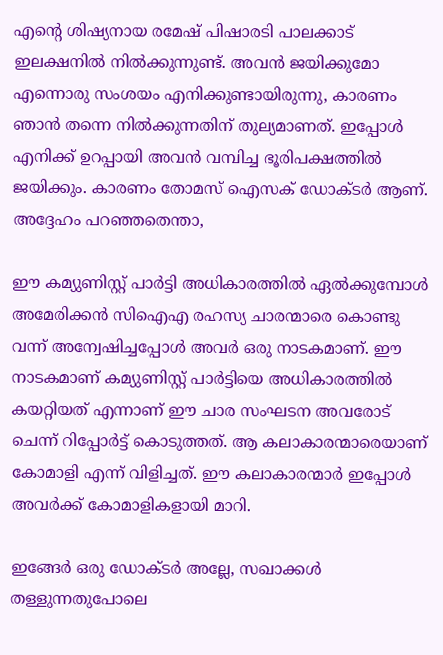എന്റെ ശിഷ്യനായ രമേഷ് പിഷാരടി പാലക്കാട് ഇലക്ഷനില്‍ നില്‍ക്കുന്നുണ്ട്. അവന്‍ ജയിക്കുമോ എന്നൊരു സംശയം എനിക്കുണ്ടായിരുന്നു, കാരണം ഞാന്‍ തന്നെ നില്‍ക്കുന്നതിന് തുല്യമാണത്. ഇപ്പോള്‍ എനിക്ക് ഉറപ്പായി അവന്‍ വമ്പിച്ച ഭൂരിപക്ഷത്തില്‍ ജയിക്കും. കാരണം തോമസ് ഐസക് ഡോക്ടര്‍ ആണ്. അദ്ദേഹം പറഞ്ഞതെന്താ,

ഈ കമ്യുണിസ്റ്റ് പാര്‍ട്ടി അധികാരത്തില്‍ ഏല്‍ക്കുമ്പോള്‍ അമേരിക്കന്‍ സിഐഎ രഹസ്യ ചാരന്മാരെ കൊണ്ടു വന്ന് അന്വേഷിച്ചപ്പോള്‍ അവര്‍ ഒരു നാടകമാണ്. ഈ നാടകമാണ് കമ്യുണിസ്റ്റ് പാര്‍ട്ടിയെ അധികാരത്തില്‍ കയറ്റിയത് എന്നാണ് ഈ ചാര സംഘടന അവരോട് ചെന്ന് റിപ്പോര്‍ട്ട് കൊടുത്തത്. ആ കലാകാരന്മാരെയാണ് കോമാളി എന്ന് വിളിച്ചത്. ഈ കലാകാരന്മാര്‍ ഇപ്പോള്‍ അവര്‍ക്ക് കോമാളികളായി മാറി.

ഇങ്ങേര്‍ ഒരു ഡോക്ടര്‍ അല്ലേ, സഖാക്കള്‍ തള്ളുന്നതുപോലെ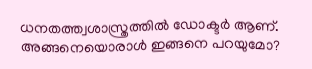ധനതത്ത്വശാസ്ത്രത്തില്‍ ഡോക്ടര്‍ ആണ്. അങ്ങനെയൊരാള്‍ ഇങ്ങനെ പറയുമോ?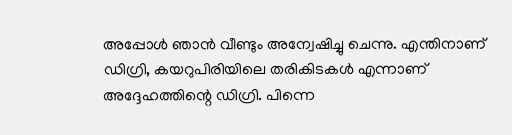അപ്പോള്‍ ഞാന്‍ വീണ്ടും അന്വേഷിച്ചു ചെന്നു. എന്തിനാണ് ഡിഗ്രി, കയറുപിരിയിലെ തരികിടകള്‍ എന്നാണ് അദ്ദേഹത്തിന്റെ ഡിഗ്രി. പിന്നെ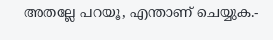അതല്ലേ പറയൂ, എന്താണ് ചെയ്യുക.-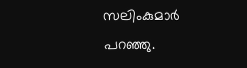സലിംകുമാര്‍ പറഞ്ഞു.